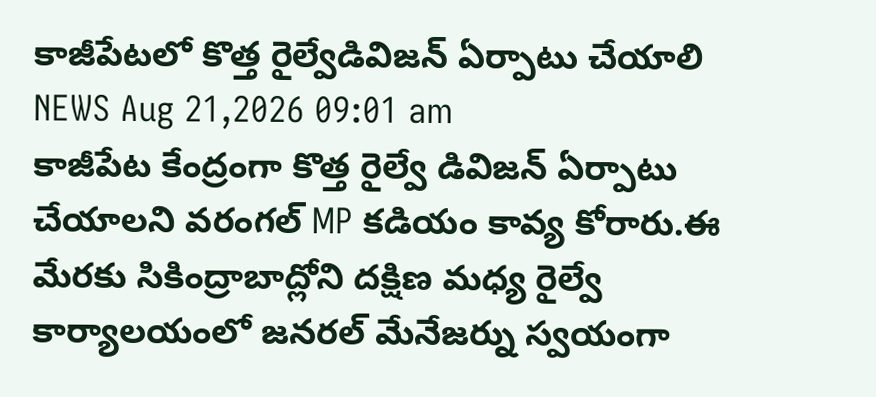కాజీపేటలో కొత్త రైల్వేడివిజన్ ఏర్పాటు చేయాలి
NEWS Aug 21,2026 09:01 am
కాజీపేట కేంద్రంగా కొత్త రైల్వే డివిజన్ ఏర్పాటు చేయాలని వరంగల్ MP కడియం కావ్య కోరారు.ఈ మేరకు సికింద్రాబాద్లోని దక్షిణ మధ్య రైల్వే కార్యాలయంలో జనరల్ మేనేజర్ను స్వయంగా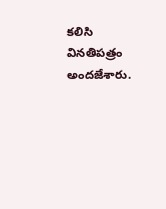కలిసి వినతిపత్రం అందజేశారు.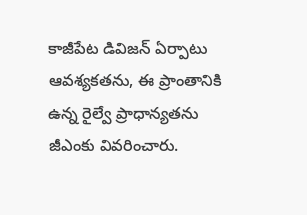కాజీపేట డివిజన్ ఏర్పాటు ఆవశ్యకతను, ఈ ప్రాంతానికి ఉన్న రైల్వే ప్రాధాన్యతను జీఎంకు వివరించారు.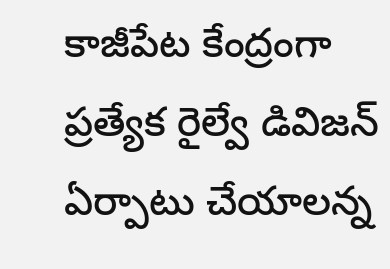కాజీపేట కేంద్రంగా ప్రత్యేక రైల్వే డివిజన్ ఏర్పాటు చేయాలన్న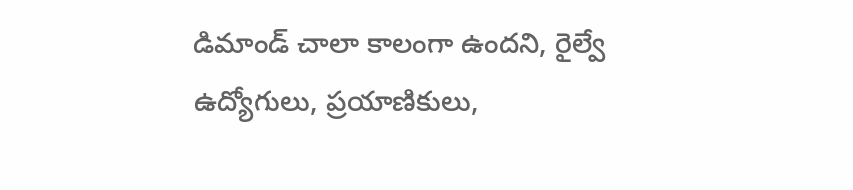డిమాండ్ చాలా కాలంగా ఉందని, రైల్వే ఉద్యోగులు, ప్రయాణికులు,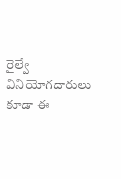రైల్వే వినియోగదారులు కూడా ఈ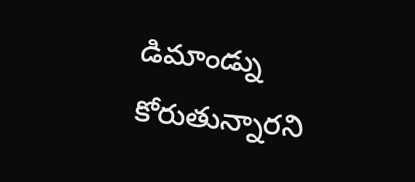డిమాండ్ను కోరుతున్నారని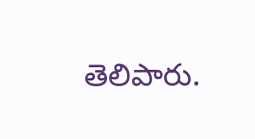తెలిపారు.